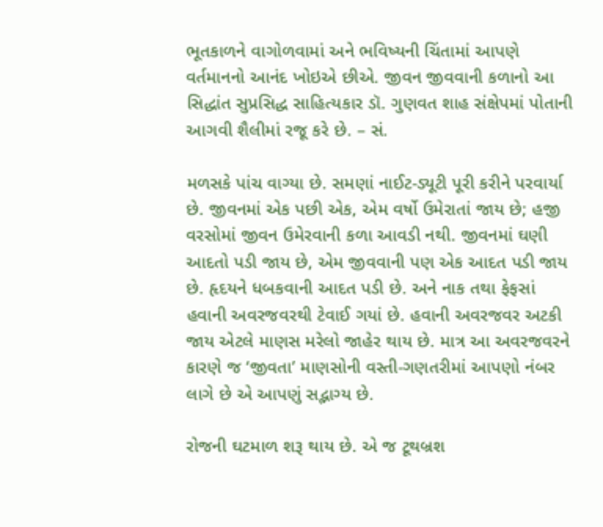ભૂતકાળને વાગોળવામાં અને ભવિષ્યની ચિંતામાં આપણે વર્તમાનનો આનંદ ખોઇએ છીએ. જીવન જીવવાની કળાનો આ સિદ્ધાંત સુપ્રસિદ્ધ સાહિત્યકાર ડૉ. ગુણવત શાહ સંક્ષેપમાં પોતાની આગવી શૈલીમાં રજૂ કરે છે. – સં.

મળસકે પાંચ વાગ્યા છે. સમણાં નાઈટ-ડ્યૂટી પૂરી કરીને પરવાર્યા છે. જીવનમાં એક પછી એક, એમ વર્ષો ઉમેરાતાં જાય છે; હજી વરસોમાં જીવન ઉમેરવાની કળા આવડી નથી. જીવનમાં ઘણી આદતો પડી જાય છે, એમ જીવવાની પણ એક આદત પડી જાય છે. હૃદયને ધબકવાની આદત પડી છે. અને નાક તથા ફેફસાં હવાની અવરજવરથી ટેવાઈ ગયાં છે. હવાની અવરજવર અટકી જાય એટલે માણસ મરેલો જાહેર થાય છે. માત્ર આ અવરજવરને કારણે જ ‘જીવતા’ માણસોની વસ્તી-ગણતરીમાં આપણો નંબર લાગે છે એ આપણું સદ્ભાગ્ય છે.

રોજની ઘટમાળ શરૂ થાય છે. એ જ ટૂથબ્રશ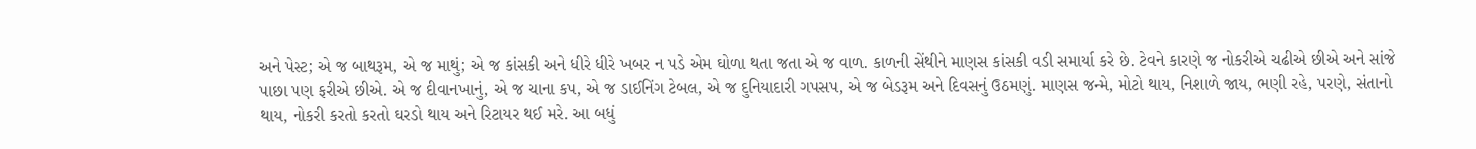અને પેસ્ટ; એ જ બાથરૂમ, એ જ માથું; એ જ કાંસકી અને ધીરે ધીરે ખબર ન પડે એમ ઘોળા થતા જતા એ જ વાળ. કાળની સેંથીને માણસ કાંસકી વડી સમાર્યા કરે છે. ટેવને કારણે જ નોકરીએ ચઢીએ છીએ અને સાંજે પાછા પણ ફરીએ છીએ. એ જ દીવાનખાનું, એ જ ચાના કપ, એ જ ડાઈનિંગ ટેબલ, એ જ દુનિયાદારી ગપસપ, એ જ બેડરૂમ અને દિવસનું ઉઠમણું. માણસ જન્મે, મોટો થાય, નિશાળે જાય, ભણી રહે, પરણે, સંતાનો થાય, નોકરી કરતો કરતો ઘરડો થાય અને રિટાયર થઈ મરે. આ બધું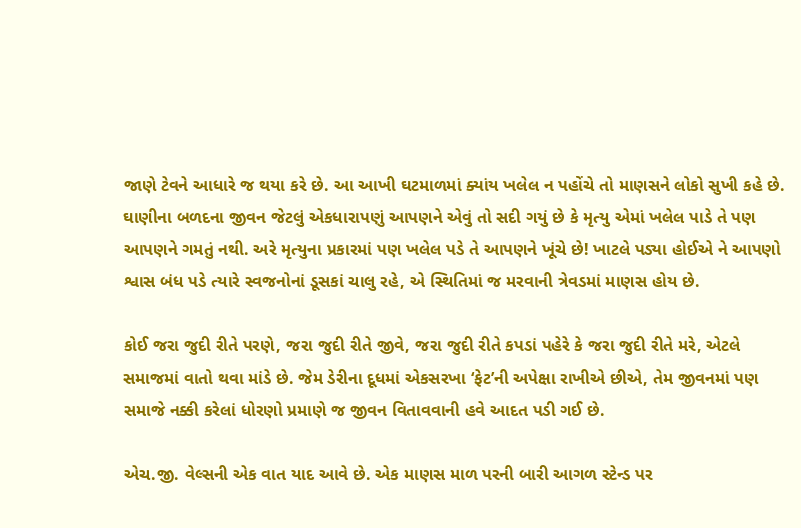જાણે ટેવને આધારે જ થયા કરે છે. આ આખી ઘટમાળમાં ક્યાંય ખલેલ ન પહોંચે તો માણસને લોકો સુખી કહે છે. ઘાણીના બળદના જીવન જેટલું એકધારાપણું આપણને એવું તો સદી ગયું છે કે મૃત્યુ એમાં ખલેલ પાડે તે પણ આપણને ગમતું નથી. અરે મૃત્યુના પ્રકારમાં પણ ખલેલ પડે તે આપણને ખૂંચે છે! ખાટલે પડ્યા હોઈએ ને આપણો શ્વાસ બંધ પડે ત્યારે સ્વજનોનાં ડૂસકાં ચાલુ રહે, એ સ્થિતિમાં જ મરવાની ત્રેવડમાં માણસ હોય છે.

કોઈ જરા જુદી રીતે પરણે, જરા જુદી રીતે જીવે, જરા જુદી રીતે કપડાં પહેરે કે જરા જુદી રીતે મરે, એટલે સમાજમાં વાતો થવા માંડે છે. જેમ ડેરીના દૂધમાં એકસરખા ‘ફેટ’ની અપેક્ષા રાખીએ છીએ, તેમ જીવનમાં પણ સમાજે નક્કી કરેલાં ધોરણો પ્રમાણે જ જીવન વિતાવવાની હવે આદત પડી ગઈ છે.

એચ.જી. વેલ્સની એક વાત યાદ આવે છે. એક માણસ માળ પરની બારી આગળ સ્ટેન્ડ પર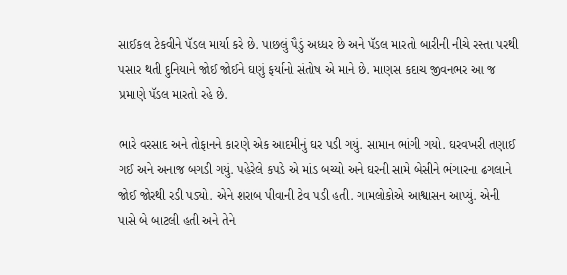સાઈકલ ટેકવીને પૅડલ માર્યા કરે છે. પાછલું પૈડું અધ્ધર છે અને પૅડલ મારતો બારીની નીચે રસ્તા પરથી પસાર થતી દુનિયાને જોઈ જોઈને ઘણું ફર્યાનો સંતોષ એ માને છે. માણસ કદાચ જીવનભર આ જ પ્રમાણે પૅડલ મારતો રહે છે.

ભારે વરસાદ અને તોફાનને કારણે એક આદમીનું ઘર પડી ગયું. સામાન ભાંગી ગયો. ઘરવખરી તણાઈ ગઈ અને અનાજ બગડી ગયું. પહેરેલે કપડે એ માંડ બચ્યો અને ઘરની સામે બેસીને ભંગારના ઢગલાને જોઈ જોરથી રડી પડ્યો. એને શરાબ પીવાની ટેવ પડી હતી. ગામલોકોએ આશ્વાસન આપ્યું. એની પાસે બે બાટલી હતી અને તેને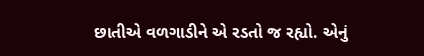છાતીએ વળગાડીને એ રડતો જ રહ્યો. એનું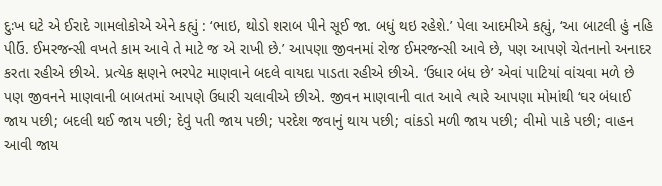દુઃખ ઘટે એ ઈરાદે ગામલોકોએ એને કહ્યું : ‘ભાઇ, થોડો શરાબ પીને સૂઈ જા. બધું થઇ રહેશે.’ પેલા આદમીએ કહ્યું, ‘આ બાટલી હું નહિ પીઉં. ઈમરજન્સી વખતે કામ આવે તે માટે જ એ રાખી છે.’ આપણા જીવનમાં રોજ ઈમરજન્સી આવે છે, પણ આપણે ચેતનાનો અનાદર કરતા રહીએ છીએ. પ્રત્યેક ક્ષણને ભરપેટ માણવાને બદલે વાયદા પાડતા રહીએ છીએ. ‘ઉધાર બંધ છે’ એવાં પાટિયાં વાંચવા મળે છે પણ જીવનને માણવાની બાબતમાં આપણે ઉધારી ચલાવીએ છીએ. જીવન માણવાની વાત આવે ત્યારે આપણા મોમાંથી ‘ઘર બંધાઈ જાય પછી; બદલી થઈ જાય પછી; દેવું પતી જાય પછી; પરદેશ જવાનું થાય પછી; વાંકડો મળી જાય પછી; વીમો પાકે પછી; વાહન આવી જાય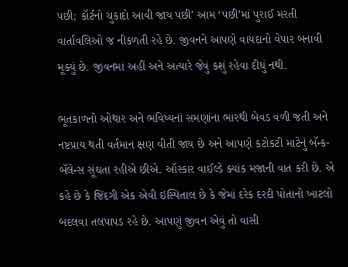પછી; કૉર્ટનો ચુકાદો આવી જાય પછી’ આમ ‘પછી’માં પુરાઈ મરતી વાર્તાવલિઓ જ નીકળતી રહે છે. જીવનને આપણે વાયદાનો વેપાર બનાવી મૂક્યું છે. જીવનમાં અહીં અને અત્યારે જેવું કશું રહેવા દીધું નથી.

ભૂતકાળનો ઓથાર અને ભવિષ્યનાં સમણાંના ભારથી બેવડ વળી જતી અને નષ્ટપ્રાય થતી વર્તમાન ક્ષણ વીતી જાય છે અને આપણે કટોકટી માટેનું બૅન્ક-બૅલેન્સ સૂંઘતા રહીએ છીએ. ઑસ્કાર વાઈલ્ડે ક્યાંક મજાની વાત કરી છે. એ કહે છે કે જિંદગી એક એવી ઇસ્પિતાલ છે કે જેમાં દરેક દરદી પોતાનો ખાટલો બદલવા તલપાપડ રહે છે. આપણું જીવન એવું તો વાસી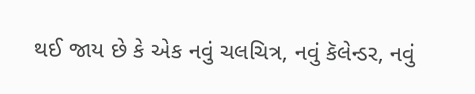થઈ જાય છે કે એક નવું ચલચિત્ર, નવું કૅલેન્ડર, નવું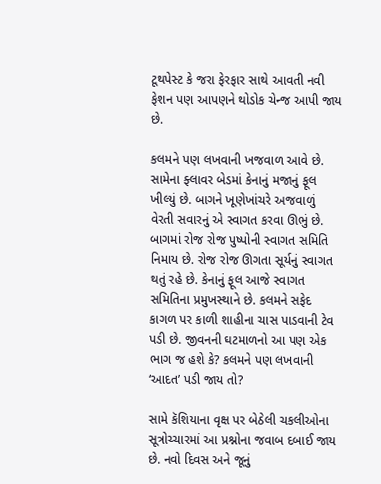ટૂથપેસ્ટ કે જરા ફેરફાર સાથે આવતી નવી ફેશન પણ આપણને થોડોક ચેન્જ આપી જાય છે.

કલમને પણ લખવાની ખજવાળ આવે છે. સામેના ફ્લાવર બેડમાં કેનાનું મજાનું ફૂલ ખીલ્યું છે. બાગને ખૂણેખાંચરે અજવાળું વેરતી સવારનું એ સ્વાગત કરવા ઊભું છે. બાગમાં રોજ રોજ પુષ્પોની સ્વાગત સમિતિ નિમાય છે. રોજ રોજ ઊગતા સૂર્યનું સ્વાગત થતું રહે છે. કેનાનું ફૂલ આજે સ્વાગત સમિતિના પ્રમુખસ્થાને છે. કલમને સફેદ કાગળ પર કાળી શાહીના ચાસ પાડવાની ટેવ પડી છે. જીવનની ઘટમાળનો આ પણ એક ભાગ જ હશે કે? કલમને પણ લખવાની ‘આદત’ પડી જાય તો?

સામે કૅશિયાના વૃક્ષ પર બેઠેલી ચકલીઓના સૂત્રોચ્ચારમાં આ પ્રશ્નોના જવાબ દબાઈ જાય છે. નવો દિવસ અને જૂનું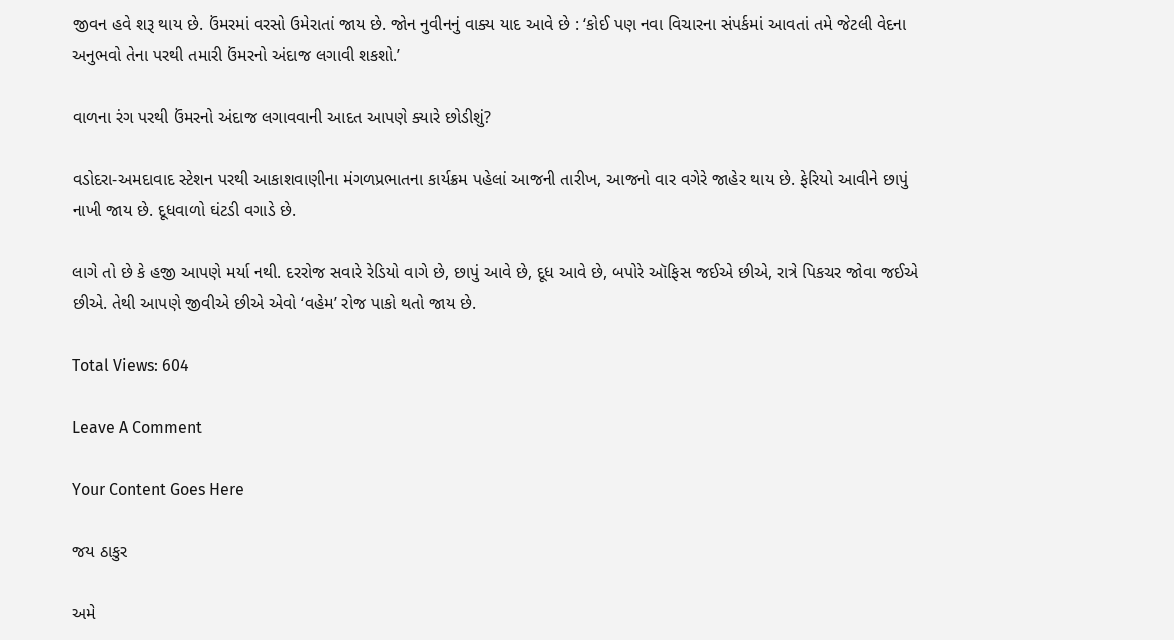જીવન હવે શરૂ થાય છે. ઉંમરમાં વરસો ઉમેરાતાં જાય છે. જોન નુવીનનું વાક્ય યાદ આવે છે : ‘કોઈ પણ નવા વિચારના સંપર્કમાં આવતાં તમે જેટલી વેદના અનુભવો તેના પરથી તમારી ઉંમરનો અંદાજ લગાવી શકશો.’

વાળના રંગ પરથી ઉંમરનો અંદાજ લગાવવાની આદત આપણે ક્યારે છોડીશું?

વડોદરા-અમદાવાદ સ્ટેશન પરથી આકાશવાણીના મંગળપ્રભાતના કાર્યક્રમ પહેલાં આજની તારીખ, આજનો વાર વગેરે જાહેર થાય છે. ફેરિયો આવીને છાપું નાખી જાય છે. દૂધવાળો ઘંટડી વગાડે છે.

લાગે તો છે કે હજી આપણે મર્યા નથી. દરરોજ સવારે રેડિયો વાગે છે, છાપું આવે છે, દૂધ આવે છે, બપોરે ઑફિસ જઈએ છીએ, રાત્રે પિકચર જોવા જઈએ છીએ. તેથી આપણે જીવીએ છીએ એવો ‘વહેમ’ રોજ પાકો થતો જાય છે.

Total Views: 604

Leave A Comment

Your Content Goes Here

જય ઠાકુર

અમે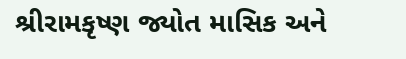શ્રીરામકૃષ્ણ જ્યોત માસિક અને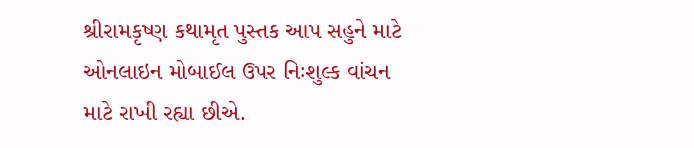શ્રીરામકૃષ્ણ કથામૃત પુસ્તક આપ સહુને માટે ઓનલાઇન મોબાઈલ ઉપર નિઃશુલ્ક વાંચન માટે રાખી રહ્યા છીએ.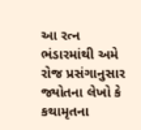આ રત્ન ભંડારમાંથી અમે રોજ પ્રસંગાનુસાર જ્યોતના લેખો કે કથામૃતના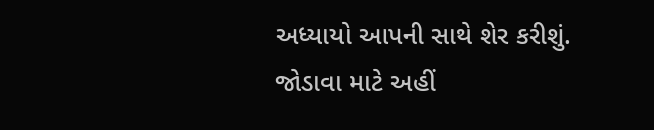અધ્યાયો આપની સાથે શેર કરીશું. જોડાવા માટે અહીં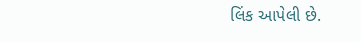લિંક આપેલી છે.